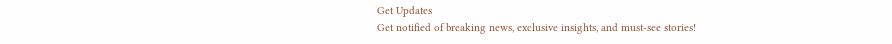Get Updates
Get notified of breaking news, exclusive insights, and must-see stories!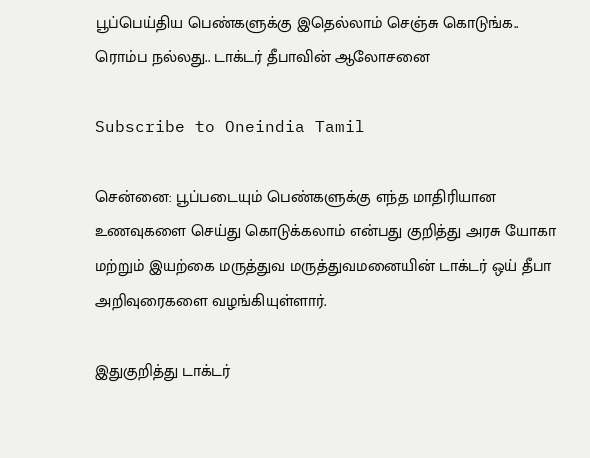பூப்பெய்திய பெண்களுக்கு இதெல்லாம் செஞ்சு கொடுங்க.. ரொம்ப நல்லது.. டாக்டர் தீபாவின் ஆலோசனை

Subscribe to Oneindia Tamil

சென்னை: பூப்படையும் பெண்களுக்கு எந்த மாதிரியான உணவுகளை செய்து கொடுக்கலாம் என்பது குறித்து அரசு யோகா மற்றும் இயற்கை மருத்துவ மருத்துவமனையின் டாக்டர் ஒய் தீபா அறிவுரைகளை வழங்கியுள்ளார்.

இதுகுறித்து டாக்டர்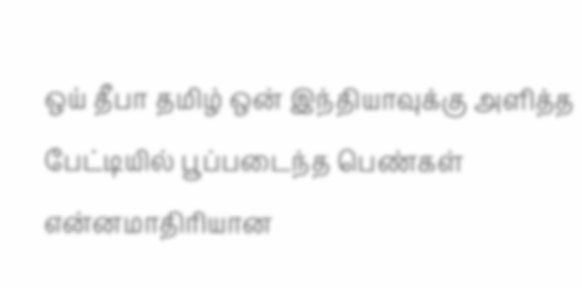ஒய் தீபா தமிழ் ஒன் இந்தியாவுக்கு அளித்த பேட்டியில் பூப்படைந்த பெண்கள் என்னமாதிரியான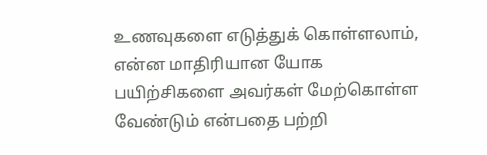உணவுகளை எடுத்துக் கொள்ளலாம், என்ன மாதிரியான யோக பயிற்சிகளை அவர்கள் மேற்கொள்ள வேண்டும் என்பதை பற்றி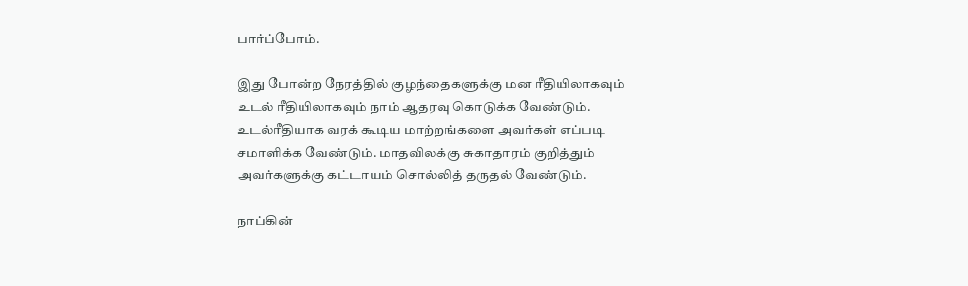பார்ப்போம்.

இது போன்ற நேரத்தில் குழந்தைகளுக்கு மன ரீதியிலாகவும் உடல் ரீதியிலாகவும் நாம் ஆதரவு கொடுக்க வேண்டும். உடல்ரீதியாக வரக் கூடிய மாற்றங்களை அவர்கள் எப்படி சமாளிக்க வேண்டும். மாதவிலக்கு சுகாதாரம் குறித்தும் அவர்களுக்கு கட்டாயம் சொல்லித் தருதல் வேண்டும்.

நாப்கின்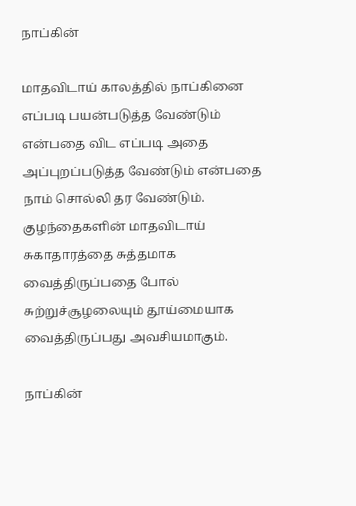நாப்கின்

மாதவிடாய் காலத்தில் நாப்கினை எப்படி பயன்படுத்த வேண்டும் என்பதை விட எப்படி அதை அப்புறப்படுத்த வேண்டும் என்பதை நாம் சொல்லி தர வேண்டும். குழந்தைகளின் மாதவிடாய் சுகாதாரத்தை சுத்தமாக வைத்திருப்பதை போல் சுற்றுச்சூழலையும் தூய்மையாக வைத்திருப்பது அவசியமாகும்.

நாப்கின்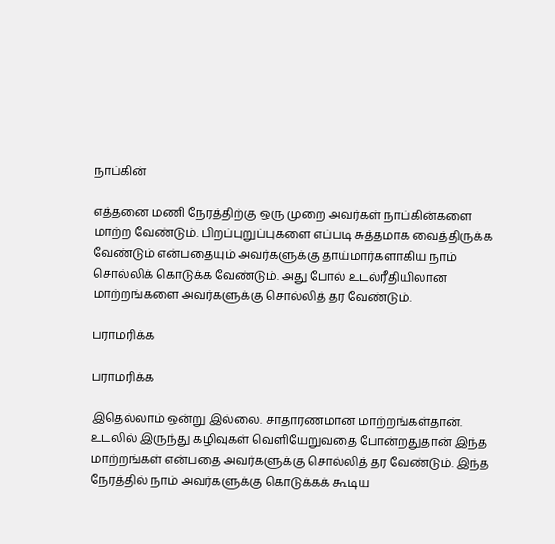நாப்கின்

எத்தனை மணி நேரத்திற்கு ஒரு முறை அவர்கள் நாப்கின்களை மாற்ற வேண்டும். பிறப்புறுப்புகளை எப்படி சுத்தமாக வைத்திருக்க வேண்டும் என்பதையும் அவர்களுக்கு தாய்மார்களாகிய நாம் சொல்லிக் கொடுக்க வேண்டும். அது போல் உடல்ரீதியிலான மாற்றங்களை அவர்களுக்கு சொல்லித் தர வேண்டும்.

பராமரிக்க

பராமரிக்க

இதெல்லாம் ஒன்று இல்லை. சாதாரணமான மாற்றங்கள்தான். உடலில் இருந்து கழிவுகள் வெளியேறுவதை போன்றதுதான் இந்த மாற்றங்கள் என்பதை அவர்களுக்கு சொல்லித் தர வேண்டும். இந்த நேரத்தில் நாம் அவர்களுக்கு கொடுக்கக் கூடிய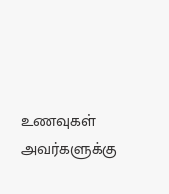உணவுகள் அவர்களுக்கு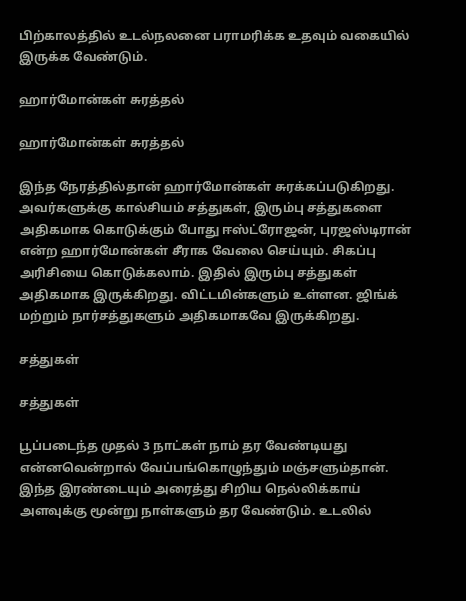பிற்காலத்தில் உடல்நலனை பராமரிக்க உதவும் வகையில் இருக்க வேண்டும்.

ஹார்மோன்கள் சுரத்தல்

ஹார்மோன்கள் சுரத்தல்

இந்த நேரத்தில்தான் ஹார்மோன்கள் சுரக்கப்படுகிறது. அவர்களுக்கு கால்சியம் சத்துகள், இரும்பு சத்துகளை அதிகமாக கொடுக்கும் போது ஈஸ்ட்ரோஜன், புரஜஸ்டிரான் என்ற ஹார்மோன்கள் சீராக வேலை செய்யும். சிகப்பு அரிசியை கொடுக்கலாம். இதில் இரும்பு சத்துகள் அதிகமாக இருக்கிறது. விட்டமின்களும் உள்ளன. ஜிங்க் மற்றும் நார்சத்துகளும் அதிகமாகவே இருக்கிறது.

சத்துகள்

சத்துகள்

பூப்படைந்த முதல் 3 நாட்கள் நாம் தர வேண்டியது என்னவென்றால் வேப்பங்கொழுந்தும் மஞ்சளும்தான். இந்த இரண்டையும் அரைத்து சிறிய நெல்லிக்காய் அளவுக்கு மூன்று நாள்களும் தர வேண்டும். உடலில்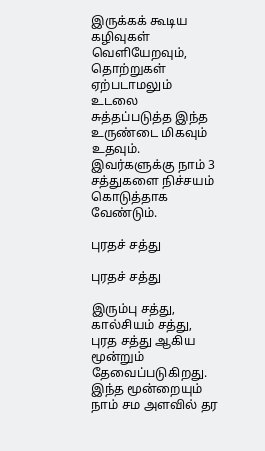இருக்கக் கூடிய கழிவுகள் வெளியேறவும், தொற்றுகள் ஏற்படாமலும் உடலை சுத்தப்படுத்த இந்த உருண்டை மிகவும் உதவும். இவர்களுக்கு நாம் 3 சத்துகளை நிச்சயம் கொடுத்தாக வேண்டும்.

புரதச் சத்து

புரதச் சத்து

இரும்பு சத்து, கால்சியம் சத்து, புரத சத்து ஆகிய மூன்றும் தேவைப்படுகிறது. இந்த மூன்றையும் நாம் சம அளவில் தர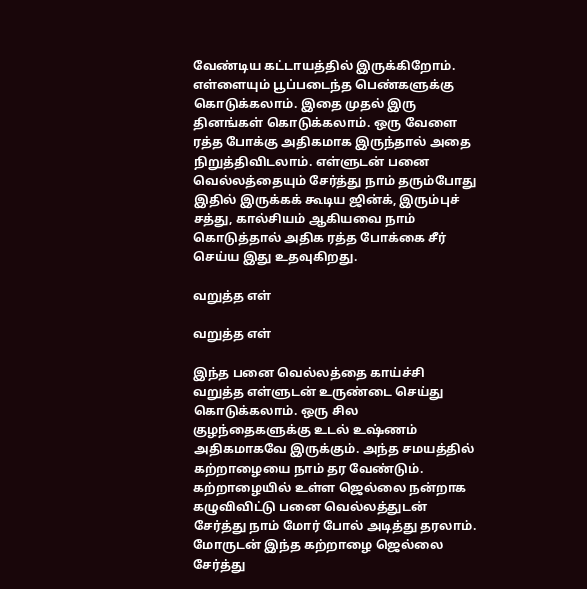வேண்டிய கட்டாயத்தில் இருக்கிறோம். எள்ளையும் பூப்படைந்த பெண்களுக்கு கொடுக்கலாம். இதை முதல் இரு தினங்கள் கொடுக்கலாம். ஒரு வேளை ரத்த போக்கு அதிகமாக இருந்தால் அதை நிறுத்திவிடலாம். எள்ளுடன் பனை வெல்லத்தையும் சேர்த்து நாம் தரும்போது இதில் இருக்கக் கூடிய ஜின்க், இரும்புச் சத்து, கால்சியம் ஆகியவை நாம் கொடுத்தால் அதிக ரத்த போக்கை சீர் செய்ய இது உதவுகிறது.

வறுத்த எள்

வறுத்த எள்

இந்த பனை வெல்லத்தை காய்ச்சி வறுத்த எள்ளுடன் உருண்டை செய்து கொடுக்கலாம். ஒரு சில குழந்தைகளுக்கு உடல் உஷ்ணம் அதிகமாகவே இருக்கும். அந்த சமயத்தில் கற்றாழையை நாம் தர வேண்டும். கற்றாழையில் உள்ள ஜெல்லை நன்றாக கழுவிவிட்டு பனை வெல்லத்துடன் சேர்த்து நாம் மோர் போல் அடித்து தரலாம். மோருடன் இந்த கற்றாழை ஜெல்லை சேர்த்து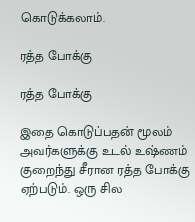கொடுக்கலாம்.

ரத்த போக்கு

ரத்த போக்கு

இதை கொடுப்பதன் மூலம் அவர்களுக்கு உடல் உஷ்ணம் குறைந்து சீரான ரத்த போக்கு ஏற்படும். ஒரு சில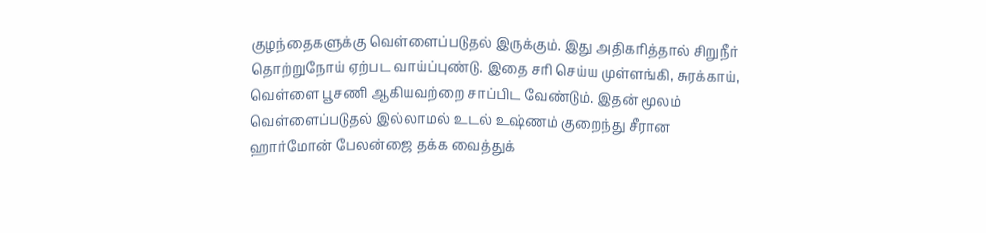குழந்தைகளுக்கு வெள்ளைப்படுதல் இருக்கும். இது அதிகரித்தால் சிறுநீர் தொற்றுநோய் ஏற்பட வாய்ப்புண்டு. இதை சரி செய்ய முள்ளங்கி, சுரக்காய், வெள்ளை பூசணி ஆகியவற்றை சாப்பிட வேண்டும். இதன் மூலம் வெள்ளைப்படுதல் இல்லாமல் உடல் உஷ்ணம் குறைந்து சீரான ஹார்மோன் பேலன்ஜை தக்க வைத்துக்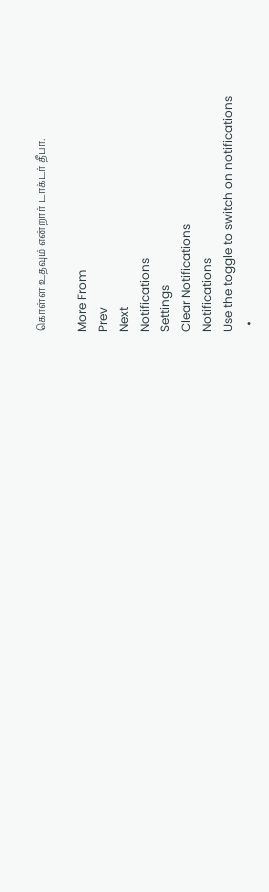கொள்ள உதவும் என்றார் டாக்டர் தீபா.

More From
Prev
Next
Notifications
Settings
Clear Notifications
Notifications
Use the toggle to switch on notifications
  •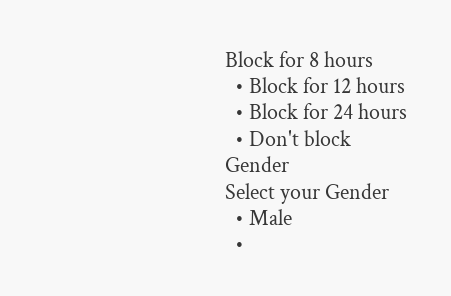Block for 8 hours
  • Block for 12 hours
  • Block for 24 hours
  • Don't block
Gender
Select your Gender
  • Male
  •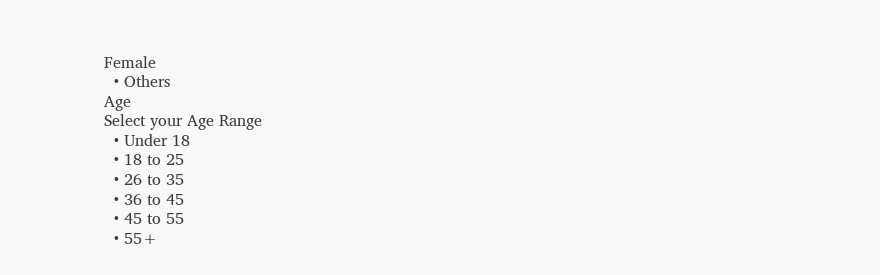Female
  • Others
Age
Select your Age Range
  • Under 18
  • 18 to 25
  • 26 to 35
  • 36 to 45
  • 45 to 55
  • 55+